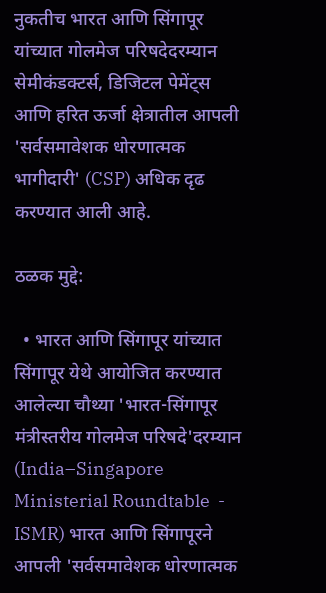नुकतीच भारत आणि सिंगापूर यांच्यात गोलमेज परिषदेदरम्यान सेमीकंडक्टर्स, डिजिटल पेमेंट्स आणि हरित ऊर्जा क्षेत्रातील आपली 'सर्वसमावेशक धोरणात्मक भागीदारी' (CSP) अधिक दृढ करण्यात आली आहे.

ठळक मुद्दे:

  • भारत आणि सिंगापूर यांच्यात सिंगापूर येथे आयोजित करण्यात आलेल्या चौथ्या 'भारत-सिंगापूर मंत्रीस्तरीय गोलमेज परिषदे'दरम्यान (India–Singapore Ministerial Roundtable  - ISMR) भारत आणि सिंगापूरने आपली 'सर्वसमावेशक धोरणात्मक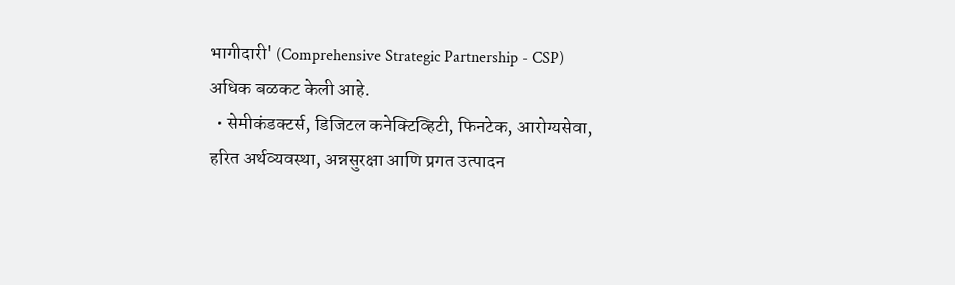भागीदारी' (Comprehensive Strategic Partnership - CSP) अधिक बळकट केली आहे.
  • सेमीकंडक्टर्स, डिजिटल कनेक्टिव्हिटी, फिनटेक, आरोग्यसेवा, हरित अर्थव्यवस्था, अन्नसुरक्षा आणि प्रगत उत्पादन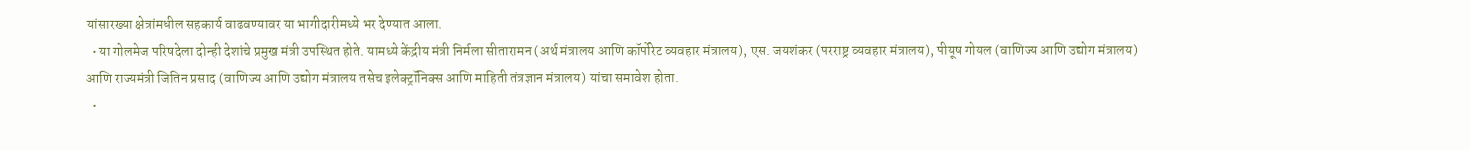यांसारख्या क्षेत्रांमधील सहकार्य वाढवण्यावर या भागीदारीमध्ये भर देण्यात आला.
  • या गोलमेज परिषदेला दोन्ही देशांचे प्रमुख मंत्री उपस्थित होते. यामध्ये केंद्रीय मंत्री निर्मला सीतारामन (अर्थ मंत्रालय आणि कॉर्पोरेट व्यवहार मंत्रालय), एस. जयशंकर (परराष्ट्र व्यवहार मंत्रालय), पीयूष गोयल (वाणिज्य आणि उद्योग मंत्रालय) आणि राज्यमंत्री जितिन प्रसाद (वाणिज्य आणि उद्योग मंत्रालय तसेच इलेक्ट्रॉनिक्स आणि माहिती तंत्रज्ञान मंत्रालय) यांचा समावेश होता.
  •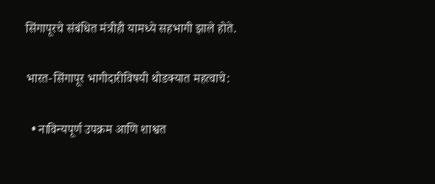सिंगापूरचे संबंधित मंत्रीही यामध्ये सहभागी झाले होते.

भारत-सिंगापूर भागीदारीविषयी थोडक्यात महत्वाचे:

  • नाविन्यपूर्ण उपक्रम आणि शाश्वत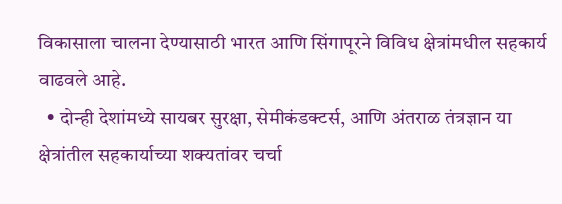विकासाला चालना देण्यासाठी भारत आणि सिंगापूरने विविध क्षेत्रांमधील सहकार्य वाढवले आहे.
  • दोन्ही देशांमध्ये सायबर सुरक्षा, सेमीकंडक्टर्स, आणि अंतराळ तंत्रज्ञान या क्षेत्रांतील सहकार्याच्या शक्यतांवर चर्चा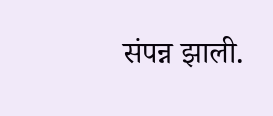संपन्न झाली.